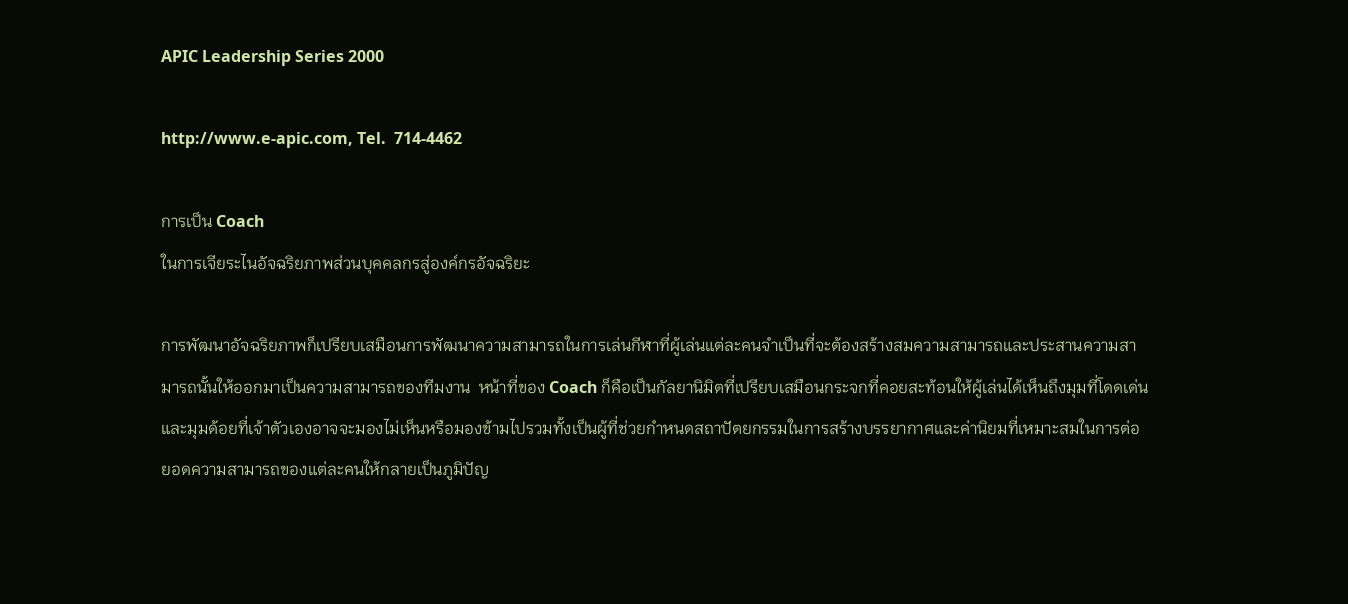APIC Leadership Series 2000

http://www.e-apic.com, Tel.  714-4462

การเป็น Coach
ในการเจียระไนอัจฉริยภาพส่วนบุคคลกรสู่องค์กรอัจฉริยะ

การพัฒนาอัจฉริยภาพก็เปรียบเสมือนการพัฒนาความสามารถในการเล่นกีฬาที่ผู้เล่นแต่ละคนจำเป็นที่จะต้องสร้างสมความสามารถและประสานความสามารถนั้นให้ออกมาเป็นความสามารถของทีมงาน  หน้าที่ของ Coach ก็คือเป็นกัลยานิมิตที่เปรียบเสมือนกระจกที่คอยสะท้อนให้ผู้เล่นได้เห็นถึงมุมที่โดดเด่น และมุมด้อยที่เจ้าตัวเองอาจจะมองไม่เห็นหรือมองข้ามไปรวมทั้งเป็นผู้ที่ช่วยกำหนดสถาปัตยกรรมในการสร้างบรรยากาศและค่านิยมที่เหมาะสมในการต่อยอดความสามารถของแต่ละคนให้กลายเป็นภูมิปัญ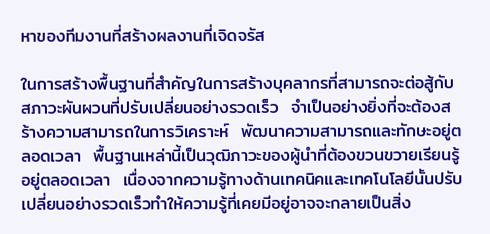หาของทีมงานที่สร้างผลงานที่เจิดจรัส

ในการสร้างพื้นฐานที่สำคัญในการสร้างบุคลากรที่สามารถจะต่อสู้กับสภาวะผันผวนที่ปรับเปลี่ยนอย่างรวดเร็ว  จำเป็นอย่างยิ่งที่จะต้องสร้างความสามารถในการวิเคราะห์  พัฒนาความสามารถและทักษะอยู่ตลอดเวลา  พื้นฐานเหล่านี้เป็นวุฒิภาวะของผู้นำที่ต้องขวนขวายเรียนรู้อยู่ตลอดเวลา  เนื่องจากความรู้ทางด้านเทคนิคและเทคโนโลยีนั้นปรับเปลี่ยนอย่างรวดเร็วทำให้ความรู้ที่เคยมีอยู่อาจจะกลายเป็นสิ่ง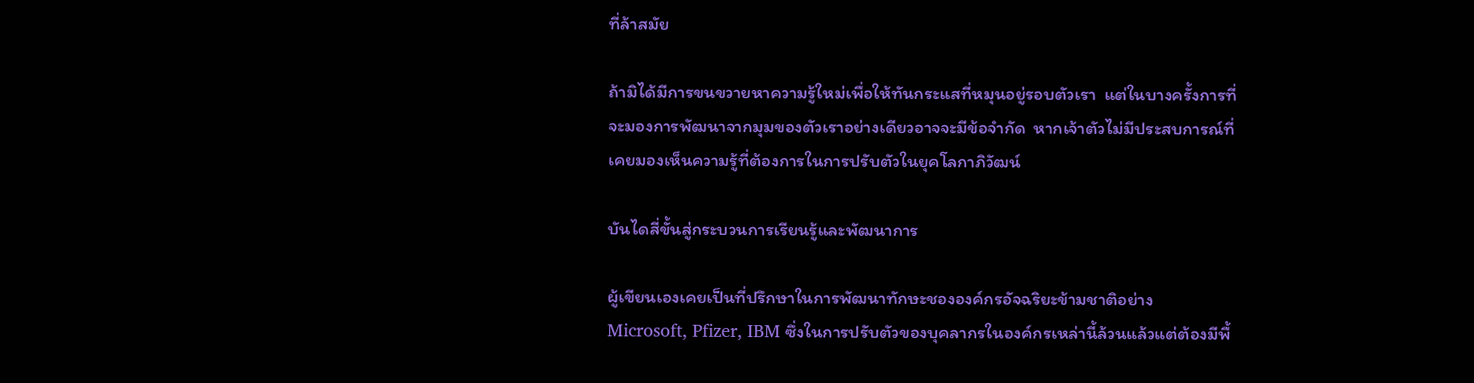ที่ล้าสมัย

ถ้ามิได้มีการขนขวายหาความรู้ใหม่เพื่อให้ทันกระแสที่หมุนอยู่รอบตัวเรา  แต่ในบางครั้งการที่จะมองการพัฒนาจากมุมของตัวเราอย่างเดียวอาจจะมีข้อจำกัด  หากเจ้าตัวไม่มีประสบการณ์ที่เคยมองเห็นความรู้ที่ต้องการในการปรับตัวในยุคโลกาภิวัฒน์

บันไดสี่ขั้นสู่กระบวนการเรียนรู้และพัฒนาการ

ผู้เขียนเองเคยเป็นที่ปรึกษาในการพัฒนาทักษะชององค์กรอัจฉริยะข้ามชาติอย่าง
Microsoft, Pfizer, IBM ซึ่งในการปรับตัวของบุคลากรในองค์กรเหล่านี้ล้วนแล้วแต่ต้องมีพื้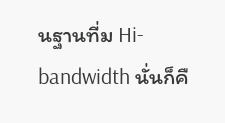นฐานที่ม Hi-bandwidth นั่นก็คื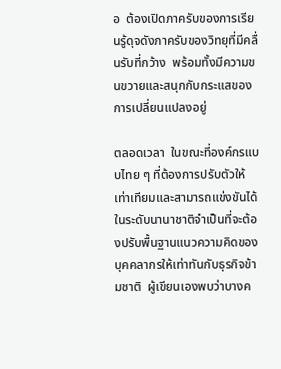อ  ต้องเปิดภาครับของการเรียนรู้ดุจดังภาครับของวิทยุที่มีคลื่นรับที่กว้าง  พร้อมทั้งมีความขนขวายและสนุกกับกระแสของการเปลี่ยนแปลงอยู่

ตลอดเวลา  ในขณะที่องค์กรแบบไทย ๆ ที่ต้องการปรับตัวให้เท่าเทียมและสามารถแข่งขันได้ในระดับนานาชาติจำเป็นที่จะต้องปรับพื้นฐานแนวความคิดของบุคคลากรให้เท่าทันกับธุรกิจข้ามชาติ  ผู้เขียนเองพบว่าบางค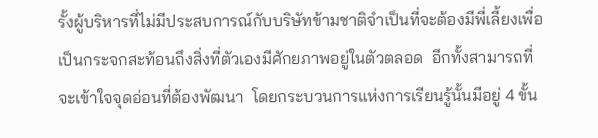รั้งผู้บริหารที่ไม่มีประสบการณ์กับบริษัทข้ามชาติจำเป็นที่จะต้องมีพี่เลี้ยงเพื่อเป็นกระจกสะท้อนถึงสิ่งที่ตัวเองมีศักยภาพอยู่ในตัวตลอด  อีกทั้งสามารถที่จะเข้าใจจุดอ่อนที่ต้องพัฒนา  โดยกระบวนการแห่งการเรียนรู้นั้นมีอยู่ 4 ขั้น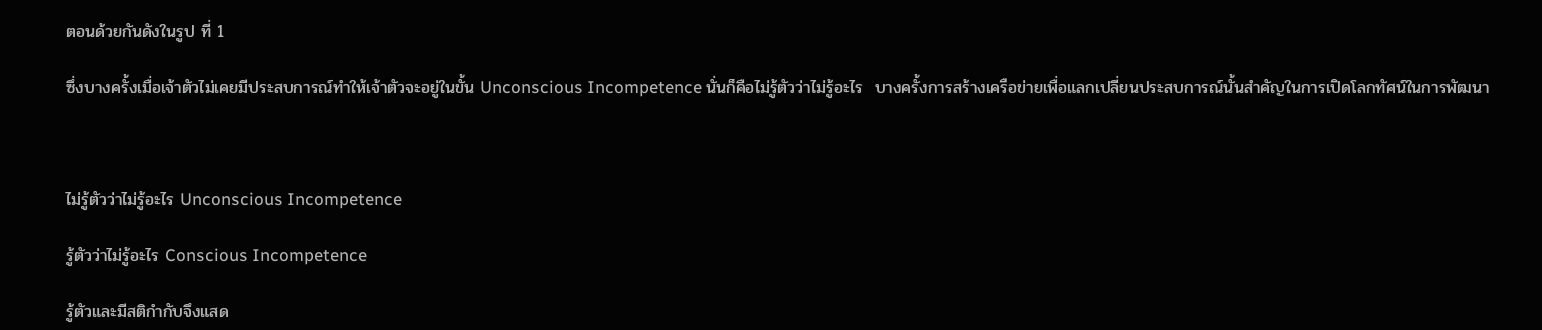ตอนด้วยกันดังในรูป ที่ 1

ซึ่งบางครั้งเมื่อเจ้าตัวไม่เคยมีประสบการณ์ทำให้เจ้าตัวจะอยู่ในขั้น Unconscious Incompetence นั่นก็คือไม่รู้ตัวว่าไม่รู้อะไร  บางครั้งการสร้างเครือข่ายเพื่อแลกเปลี่ยนประสบการณ์นั้นสำคัญในการเปิดโลกทัศน์ในการพัฒนา



ไม่รู้ตัวว่าไม่รู้อะไร Unconscious Incompetence

รู้ตัวว่าไม่รู้อะไร Conscious Incompetence

รู้ตัวและมีสติกำกับจึงแสด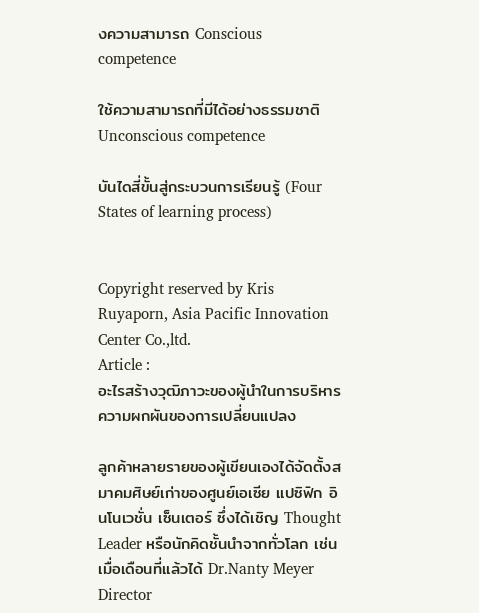งความสามารถ Conscious competence

ใช้ความสามารถที่มีได้อย่างธรรมชาติ Unconscious competence

บันไดสี่ขั้นสู่กระบวนการเรียนรู้ (Four States of learning process)


Copyright reserved by Kris Ruyaporn, Asia Pacific Innovation Center Co.,ltd.
Article :
อะไรสร้างวุฒิภาวะของผู้นำในการบริหารความผกผันของการเปลี่ยนแปลง

ลูกค้าหลายรายของผู้เขียนเองได้จัดตั้งสมาคมศิษย์เก่าของศูนย์เอเซีย แปซิฟิก อินโนเวชั่น เซ็นเตอร์ ซึ่งได้เชิญ Thought Leader หรือนักคิดชั้นนำจากทั่วโลก เช่นเมื่อเดือนที่แล้วได้ Dr.Nanty Meyer  Director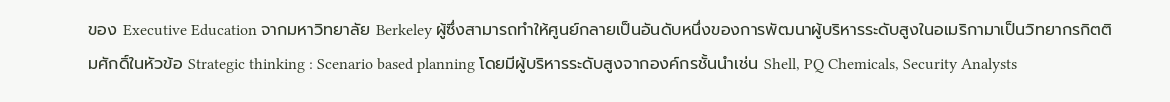ของ Executive Education จากมหาวิทยาลัย Berkeley ผู้ซึ่งสามารถทำให้ศูนย์กลายเป็นอันดับหนึ่งของการพัฒนาผู้บริหารระดับสูงในอเมริกามาเป็นวิทยากรกิตติมศักดิ์ในหัวข้อ Strategic thinking : Scenario based planning โดยมีผู้บริหารระดับสูงจากองค์กรชั้นนำเช่น Shell, PQ Chemicals, Security Analysts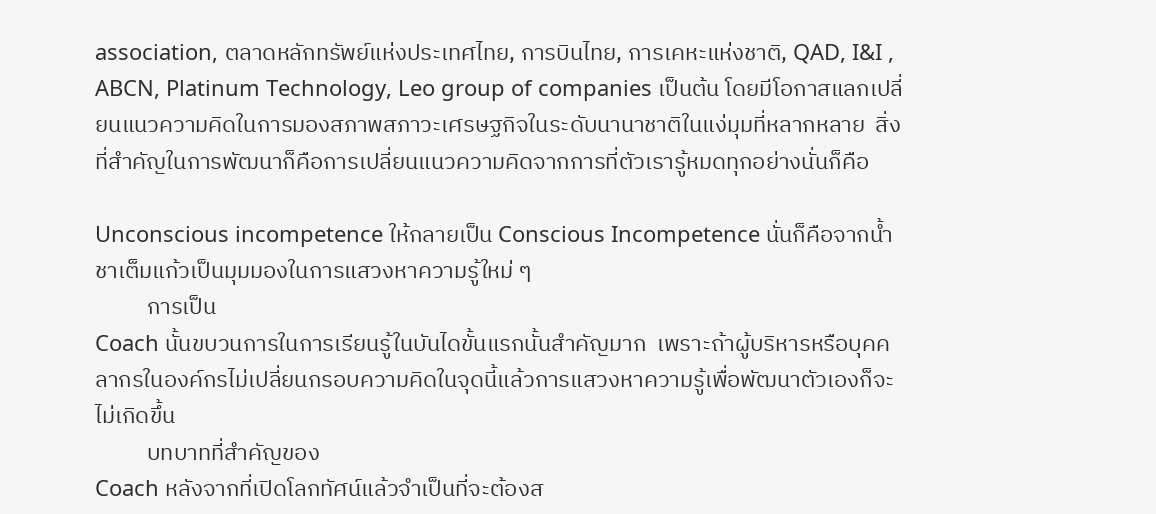association, ตลาดหลักทรัพย์แห่งประเทศไทย, การบินไทย, การเคหะแห่งชาติ, QAD, I&I , ABCN, Platinum Technology, Leo group of companies เป็นต้น โดยมีโอกาสแลกเปลี่ยนแนวความคิดในการมองสภาพสภาวะเศรษฐกิจในระดับนานาชาติในแง่มุมที่หลากหลาย  สิ่งที่สำคัญในการพัฒนาก็คือการเปลี่ยนแนวความคิดจากการที่ตัวเรารู้หมดทุกอย่างนั่นก็คือ

Unconscious incompetence ให้กลายเป็น Conscious Incompetence นั่นก็คือจากน้ำชาเต็มแก้วเป็นมุมมองในการแสวงหาความรู้ใหม่ ๆ
          การเป็น
Coach นั้นขบวนการในการเรียนรู้ในบันไดขั้นแรกนั้นสำคัญมาก  เพราะถ้าผู้บริหารหรือบุคคลากรในองค์กรไม่เปลี่ยนกรอบความคิดในจุดนี้แล้วการแสวงหาความรู้เพื่อพัฒนาตัวเองก็จะไม่เกิดขึ้น
          บทบาทที่สำคัญของ
Coach หลังจากที่เปิดโลกทัศน์แล้วจำเป็นที่จะต้องส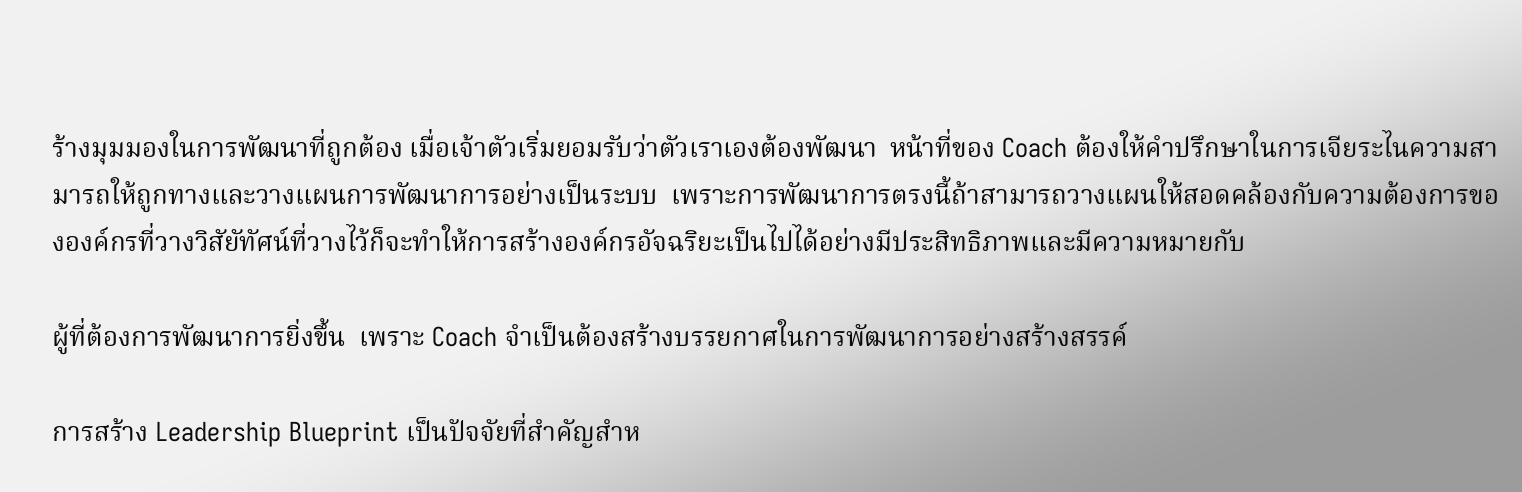ร้างมุมมองในการพัฒนาที่ถูกต้อง เมื่อเจ้าตัวเริ่มยอมรับว่าตัวเราเองต้องพัฒนา  หน้าที่ของ Coach ต้องให้คำปรึกษาในการเจียระไนความสามารถให้ถูกทางและวางแผนการพัฒนาการอย่างเป็นระบบ  เพราะการพัฒนาการตรงนี้ถ้าสามารถวางแผนให้สอดคล้องกับความต้องการขององค์กรที่วางวิสัยัทัศน์ที่วางไว้ก็จะทำให้การสร้างองค์กรอัจฉริยะเป็นไปได้อย่างมีประสิทธิภาพและมีความหมายกับ

ผู้ที่ต้องการพัฒนาการยิ่งขึ้น  เพราะ Coach จำเป็นต้องสร้างบรรยกาศในการพัฒนาการอย่างสร้างสรรค์

การสร้าง Leadership Blueprint เป็นปัจจัยที่สำคัญสำห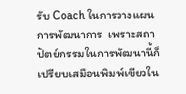รับ Coach ในการวางแผนการพัฒนาการ  เพราะสถาปัตย์กรรมในการพัฒนานี้ก็เปรียบเสมือนพิมพ์เขียวใน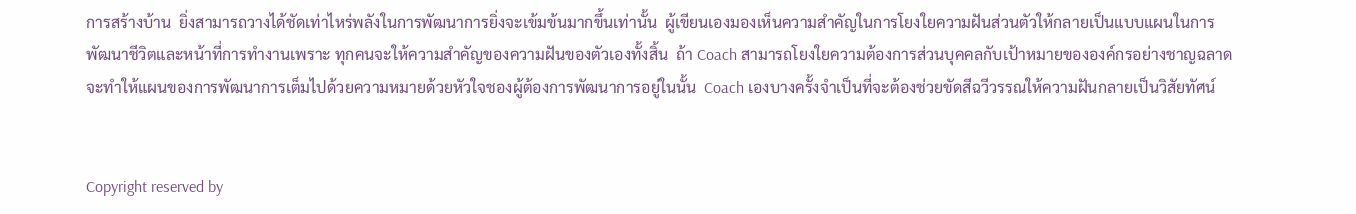การสร้างบ้าน  ยิ่งสามารถวางได้ชัดเท่าไหร่พลังในการพัฒนาการยิ่งจะเข้มข้นมากขึ้นเท่านั้น  ผู้เขียนเองมองเห็นความสำคัญในการโยงใยความฝันส่วนตัวให้กลายเป็นแบบแผนในการพัฒนาชีวิตและหน้าที่การทำงานเพราะ ทุกคนจะให้ความสำคัญของความฝันของตัวเองทั้งสิ้น  ถ้า Coach สามารถโยงใยความต้องการส่วนบุคคลกับเป้าหมายขององค์กรอย่างชาญฉลาดจะทำให้แผนของการพัฒนาการเต็มไปด้วยความหมายด้วยหัวใจชองผู้ต้องการพัฒนาการอยู่ในนั้น  Coach เองบางครั้งจำเป็นที่จะต้องช่วยขัดสีฉวีวรรณให้ความฝันกลายเป็นวิสัยทัศน์


Copyright reserved by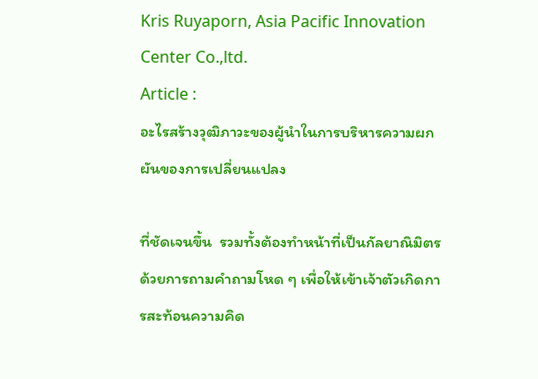Kris Ruyaporn, Asia Pacific Innovation Center Co.,ltd.
Article :
อะไรสร้างวุฒิภาวะของผู้นำในการบริหารความผกผันของการเปลี่ยนแปลง

ที่ชัดเจนขึ้น  รวมทั้งต้องทำหน้าที่เป็นกัลยาณิมิตรด้วยการถามคำถามโหด ๆ เพื่อให้เข้าเจ้าตัวเกิดการสะท้อนความคิด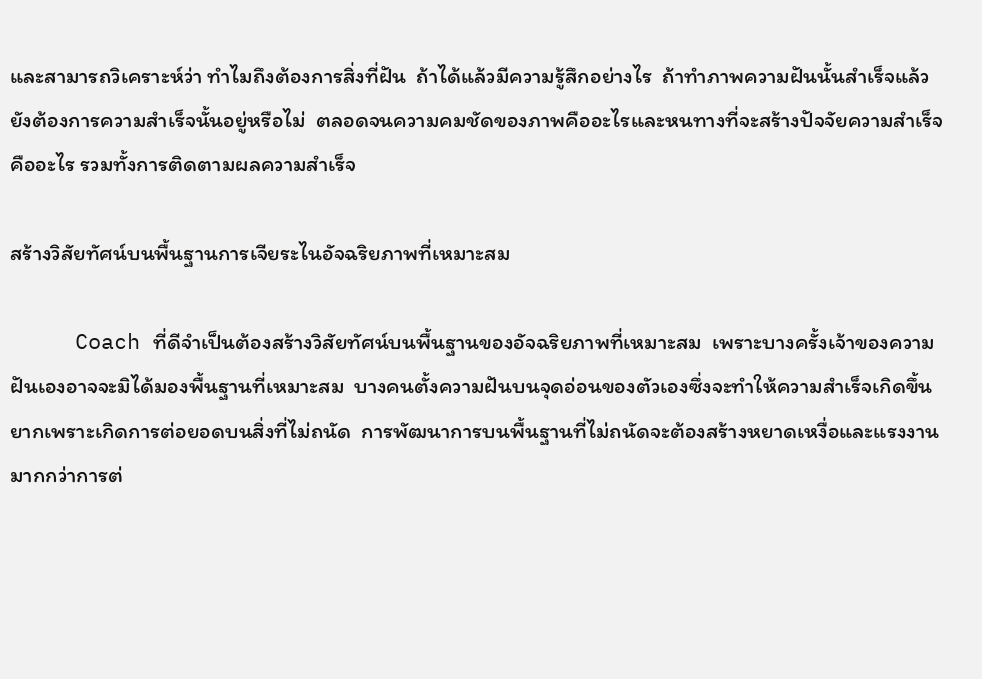และสามารถวิเคราะห์ว่า ทำไมถึงต้องการสิ่งที่ฝัน  ถ้าได้แล้วมีความรู้สึกอย่างไร  ถ้าทำภาพความฝันนั้นสำเร็จแล้วยังต้องการความสำเร็จนั้นอยู่หรือไม่  ตลอดจนความคมชัดของภาพคืออะไรและหนทางที่จะสร้างปัจจัยความสำเร็จคืออะไร รวมทั้งการติดตามผลความสำเร็จ

สร้างวิสัยทัศน์บนพื้นฐานการเจียระไนอัจฉริยภาพที่เหมาะสม

     Coach ที่ดีจำเป็นต้องสร้างวิสัยทัศน์บนพื้นฐานของอัจฉริยภาพที่เหมาะสม  เพราะบางครั้งเจ้าของความฝันเองอาจจะมิได้มองพื้นฐานที่เหมาะสม  บางคนตั้งความฝันบนจุดอ่อนของตัวเองซึ่งจะทำให้ความสำเร็จเกิดขึ้นยากเพราะเกิดการต่อยอดบนสิ่งที่ไม่ถนัด  การพัฒนาการบนพื้นฐานที่ไม่ถนัดจะต้องสร้างหยาดเหงื่อและแรงงานมากกว่าการต่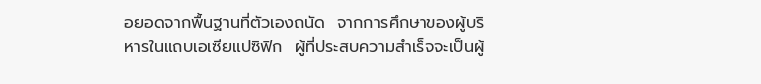อยอดจากพื้นฐานที่ตัวเองถนัด  จากการศึกษาของผู้บริหารในแถบเอเซียแปซิฟิก  ผู้ที่ประสบความสำเร็จจะเป็นผู้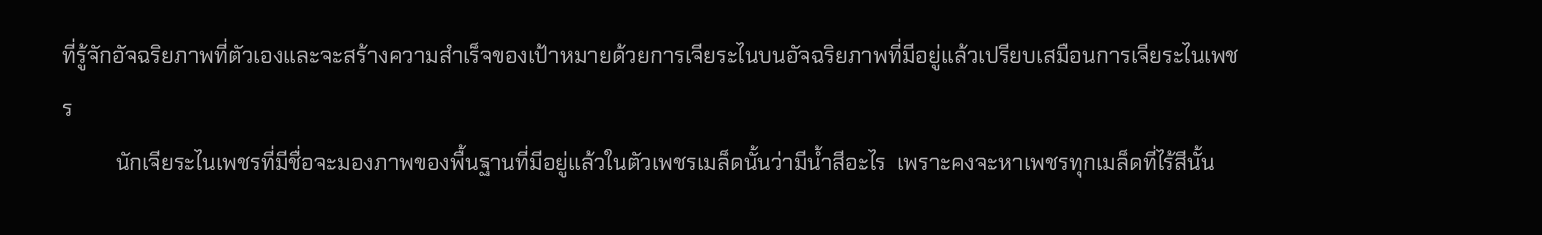ที่รู้จักอัจฉริยภาพที่ตัวเองและจะสร้างความสำเร็จของเป้าหมายด้วยการเจียระไนบนอัจฉริยภาพที่มีอยู่แล้วเปรียบเสมือนการเจียระไนเพชร
          นักเจียระไนเพชรที่มีชื่อจะมองภาพของพื้นฐานที่มีอยู่แล้วในตัวเพชรเมล็ดนั้นว่ามีน้ำสีอะไร  เพราะคงจะหาเพชรทุกเมล็ดที่ไร้สีนั้น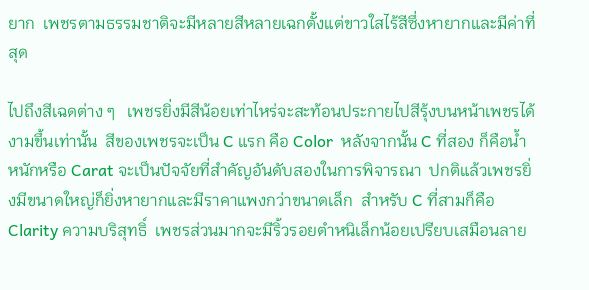ยาก  เพชรตามธรรมชาติจะมีหลายสีหลายเฉกตั้งแต่ขาวใสไร้สีซึ่งหายากและมีค่าที่สุด

ไปถึงสีเฉดต่าง ๆ   เพชรยิ่งมีสีน้อยเท่าไหร่จะสะท้อนประกายไปสีรุ้งบนหน้าเพชรได้งามขึ้นเท่านั้น  สีของเพชรจะเป็น C แรก คือ Color  หลังจากนั้น C ที่สอง ก็คือน้ำหนักหรือ Carat จะเป็นปัจจัยที่สำคัญอันดับสองในการพิจารณา  ปกติแล้วเพชรยิ่งมีขนาดใหญ่ก็ยิ่งหายากและมีราคาแพงกว่าขนาดเล็ก  สำหรับ C ที่สามก็คือ Clarity ความบริสุทธิ์  เพชรส่วนมากจะมีริ้วรอยตำหนิเล็กน้อยเปรียบเสมือนลาย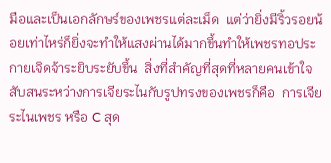มือและเป็นเอกลักษร์ของเพชรแต่ละเม็ด  แต่ว่ายิ่งมีริ้วรอยน้อยเท่าไหร่ก็ยิ่งจะทำให้แสงผ่านได้มากขึ้นทำให้เพชรทอประกายเจิดจ้าระยิบระยับขึ้น  สิ่งที่สำคัญที่สุดที่หลายคนเข้าใจสับสนระหว่างการเจียระไนกับรูปทรงของเพชรก็คือ  การเจียระไนเพชร หรือ C สุด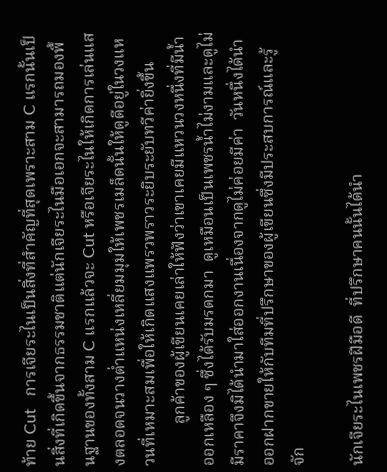ท้าย Cut   การเจียระไนเป็นสิ่งที่สำคัญที่สุดเพราะสาม C แรกนั้นเป็นสิ่งที่เกิดขึ้นจากธรรมชาติแต่นักเจียระไนมือเอกจะสามารถมองพื้นฐานของทั้งสาม C แรกแล้วจะ Cut หรือเจียระไนให้เกิดการเล่นแสงตลอดจนวางต่ำแหน่งเหลี่ยมมุมให้เพชรเมล็ดนั้นให้ดูดีอยู่ในวงแหวนที่เหมาะสมเพื่อให้เกิดแสงแพรวพราวระยิบระยับทวีค่ายิ่งขึ้น
          ลูกค้าของผู้เขียนเคยเล่าให้ฟังว่าเขาเคยมีแหวนวงหนึ่งที่มีน้ำออกเหลือง ๆ ซึ่งได้รับมรดกมา  ดูเหมือนเป็นเพชรน้ำไม่งามและดูไม่มีราคาจึงมิได้นำมาใส่ออกงานเนื่องจากดูไม่ค่อยมีค่า  วันหนึ่งได้นำออกฝากขายให้กับทีมที่ปรึกษาของผู้เขียนซึ่งมีประสบการณ์และรู้จัก

นักเจียระไนเพชรฝีมือดี  ที่ปรึกษาคนนั้นได้นำ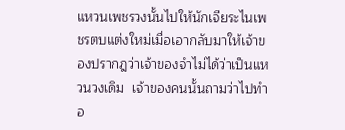แหวนเพชรวงนั้นไปให้นักเจียระไนเพชรตบแต่งใหม่เมื่อเอากลับมาให้เจ้าของปรากฎว่าเจ้าของจำไม่ได้ว่าเป็นแหวนวงเดิม  เจ้าของคนนั้นถามว่าไปทำอ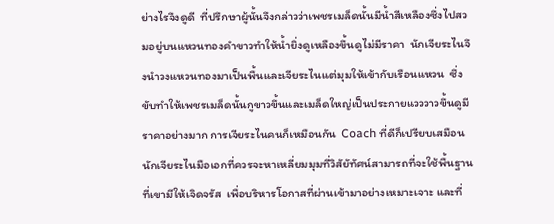ย่างไรจึงดูดี  ที่ปรึกษาผู้นั้นจึงกล่าวว่าเพชรเมล็ดนั้นมีน้ำสีเหลืองซึ่งไปสวมอยู่บนแหวนทองคำขาวทำให้น้ำยิ่งดูเหลืองขึ้นดูไม่มีราคา  นักเจียระไนจึงนำวงแหวนทองมาเป็นพื้นและเจียระไนแต่มุมให้เข้ากับเรือนแหวน  ซึ่งขับทำให้เพชรเมล็ดนั้นกูขาวขึ้นและเมล็ดใหญ่เป็นประกายแวววาวขึ้นดูมีราคาอย่างมาก การเจียระไนคนก็เหมือนกัน  Coach ที่ดีก็เปรียบเสมือนนักเจียระไนมือเอกที่ควรจะหาเหลี่ยมมุมที่วิสัยัทัศน์สามารถที่จะใช้พื้นฐานที่เขามีให้เจิดจรัส  เพื่อบริหารโอกาสที่ผ่านเข้ามาอย่างเหมาะเจาะ และที่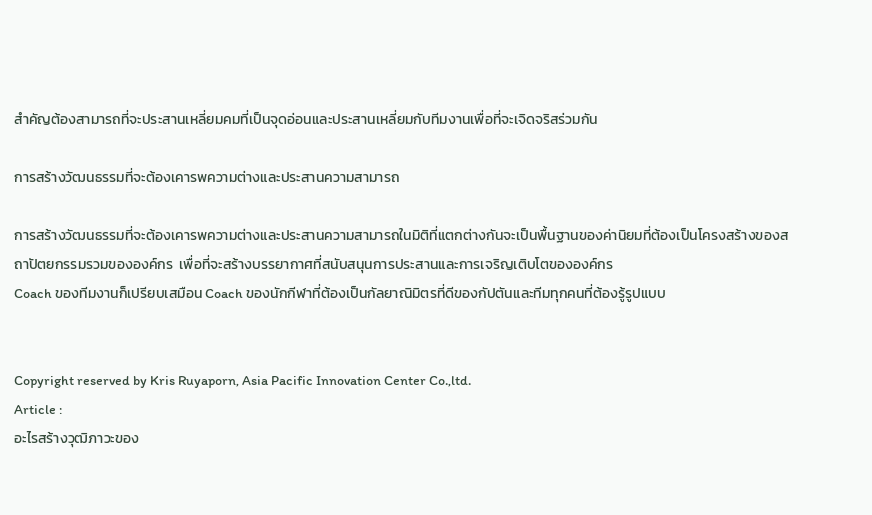สำคัญต้องสามารถที่จะประสานเหลี่ยมคมที่เป็นจุดอ่อนและประสานเหลี่ยมกับทีมงานเพื่อที่จะเจิดจริสร่วมกัน

การสร้างวัฒนธรรมที่จะต้องเคารพความต่างและประสานความสามารถ

การสร้างวัฒนธรรมที่จะต้องเคารพความต่างและประสานความสามารถในมิติที่แตกต่างกันจะเป็นพื้นฐานของค่านิยมที่ต้องเป็นโครงสร้างของสถาปัตยกรรมรวมขององค์กร  เพื่อที่จะสร้างบรรยากาศที่สนับสนุนการประสานและการเจริญเติบโตขององค์กร
Coach ของทีมงานก็เปรียบเสมือน Coach ของนักกีฬาที่ต้องเป็นกัลยาณิมิตรที่ดีของกัปตันและทีมทุกคนที่ต้องรู้รูปแบบ


Copyright reserved by Kris Ruyaporn, Asia Pacific Innovation Center Co.,ltd.
Article :
อะไรสร้างวุฒิภาวะของ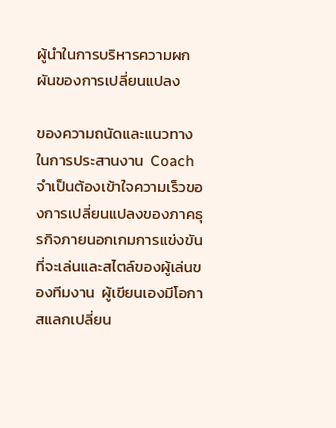ผู้นำในการบริหารความผกผันของการเปลี่ยนแปลง

ของความถนัดและแนวทางในการประสานงาน  Coach จำเป็นต้องเข้าใจความเร็วของการเปลี่ยนแปลงของภาคธุรกิจภายนอกเกมการแข่งขันที่จะเล่นและสไตล์ของผู้เล่นของทีมงาน  ผู้เขียนเองมีโอกาสแลกเปลี่ยน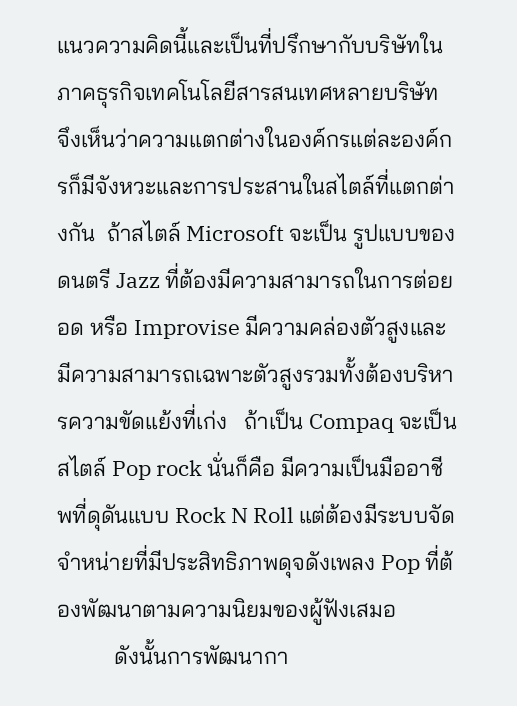แนวความคิดนี้และเป็นที่ปรึกษากับบริษัทในภาคธุรกิจเทคโนโลยีสารสนเทศหลายบริษัท  จึงเห็นว่าความแตกต่างในองค์กรแต่ละองค์กรก็มีจังหวะและการประสานในสไตล์ที่แตกต่างกัน  ถ้าสไตล์ Microsoft จะเป็น รูปแบบของดนตรี Jazz ที่ต้องมีความสามารถในการต่อยอด หรือ Improvise มีความคล่องตัวสูงและมีความสามารถเฉพาะตัวสูงรวมทั้งต้องบริหารความขัดแย้งที่เก่ง   ถ้าเป็น Compaq จะเป็นสไตล์ Pop rock นั่นก็คือ มีความเป็นมืออาชีพที่ดุดันแบบ Rock N Roll แต่ต้องมีระบบจัดจำหน่ายที่มีประสิทธิภาพดุจดังเพลง Pop ที่ต้องพัฒนาตามความนิยมของผู้ฟังเสมอ
          ดังนั้นการพัฒนากา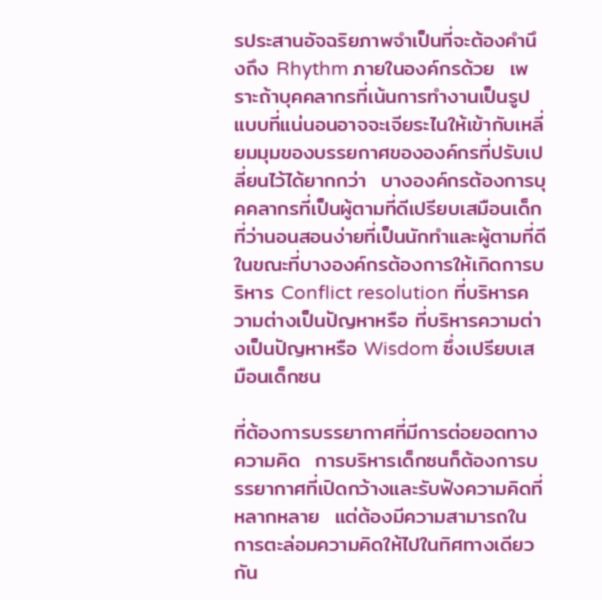รประสานอัจฉริยภาพจำเป็นที่จะต้องคำนึงถึง Rhythm ภายในองค์กรด้วย  เพราะถ้าบุคคลากรที่เน้นการทำงานเป็นรูปแบบที่แน่นอนอาจจะเจียระไนให้เข้ากับเหลี่ยมมุมของบรรยกาศขององค์กรที่ปรับเปลี่ยนไว้ได้ยากกว่า  บางองค์กรต้องการบุคคลากรที่เป็นผู้ตามที่ดีเปรียบเสมือนเด็กที่ว่านอนสอนง่ายที่เป็นนักทำและผู้ตามที่ดี  ในขณะที่บางองค์กรต้องการให้เกิดการบริหาร Conflict resolution ที่บริหารความต่างเป็นปัญหาหรือ ที่บริหารความต่างเป็นปัญหาหรือ Wisdom ซึ่งเปรียบเสมือนเด็กซน

ที่ต้องการบรรยากาศที่มีการต่อยอดทางความคิด  การบริหารเด็กซนก็ต้องการบรรยากาศที่เปิดกว้างและรับฟังความคิดที่หลากหลาย  แต่ต้องมีความสามารถในการตะล่อมความคิดให้ไปในทิศทางเดียวกัน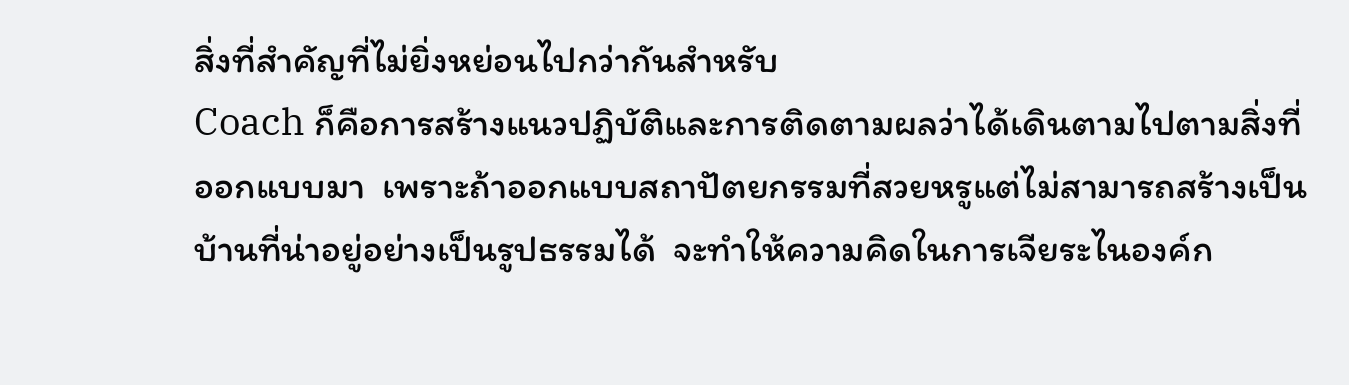สิ่งที่สำคัญที่ไม่ยิ่งหย่อนไปกว่ากันสำหรับ
Coach ก็คือการสร้างแนวปฏิบัติและการติดตามผลว่าได้เดินตามไปตามสิ่งที่ออกแบบมา  เพราะถ้าออกแบบสถาปัตยกรรมที่สวยหรูแต่ไม่สามารถสร้างเป็นบ้านที่น่าอยู่อย่างเป็นรูปธรรมได้  จะทำให้ความคิดในการเจียระไนองค์ก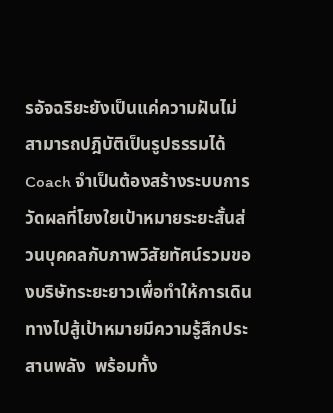รอัจฉริยะยังเป็นแค่ความฝันไม่สามารถปฎิบัติเป็นรูปธรรมได้  Coach จำเป็นต้องสร้างระบบการวัดผลที่โยงใยเป้าหมายระยะสั้นส่วนบุคคลกับภาพวิสัยทัศน์รวมของบริษัทระยะยาวเพื่อทำให้การเดินทางไปสู้เป้าหมายมีความรู้สึกประสานพลัง  พร้อมทั้ง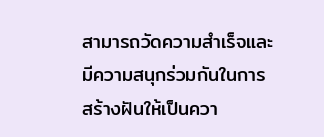สามารถวัดความสำเร็จและมีความสนุกร่วมกันในการสร้างฝันให้เป็นควา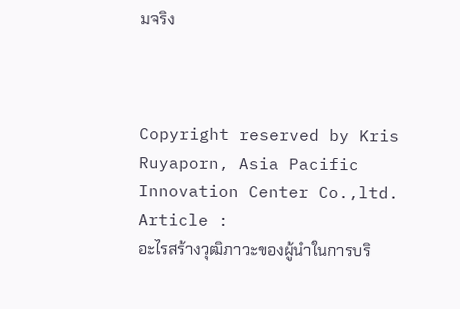มจริง



Copyright reserved by Kris Ruyaporn, Asia Pacific Innovation Center Co.,ltd.
Article :
อะไรสร้างวุฒิภาวะของผู้นำในการบริ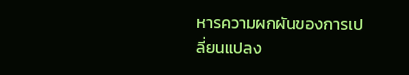หารความผกผันของการเปลี่ยนแปลง